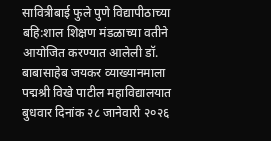सावित्रीबाई फुले पुणे विद्यापीठाच्या बहि:शाल शिक्षण मंडळाच्या वतीने आयोजित करण्यात आलेली डॉ. बाबासाहेब जयकर व्याख्यानमाला पद्मश्री विखे पाटील महाविद्यालयात बुधवार दिनांक २८ जानेवारी २०२६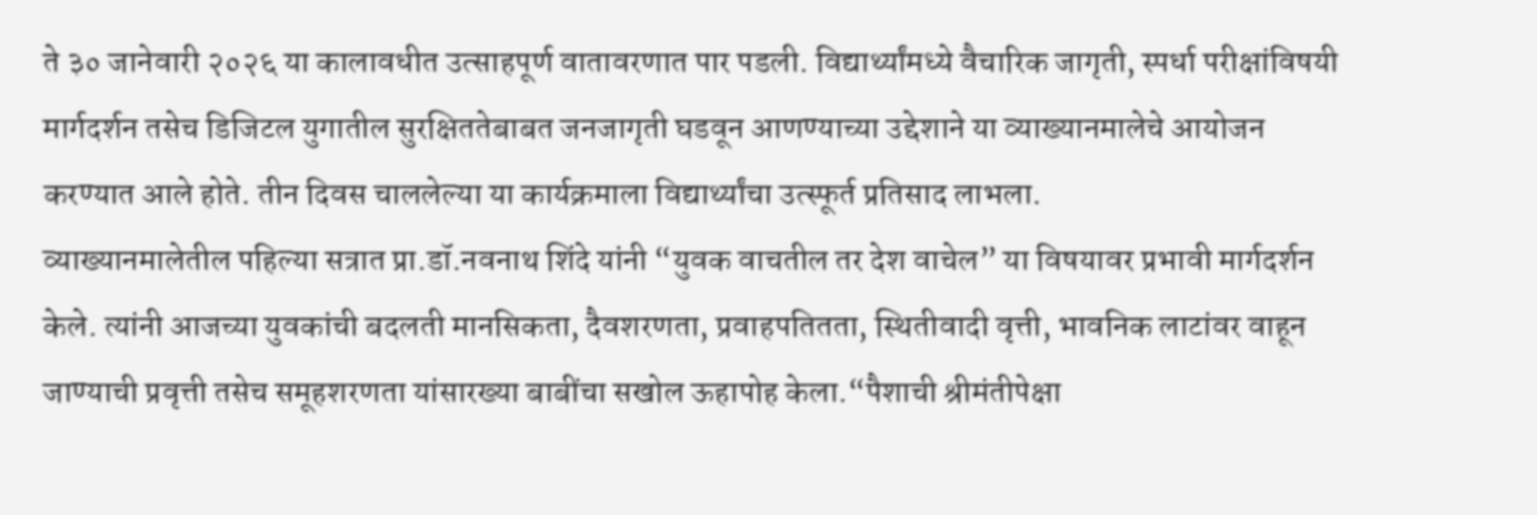ते ३० जानेवारी २०२६ या कालावधीत उत्साहपूर्ण वातावरणात पार पडली. विद्यार्थ्यांमध्ये वैचारिक जागृती, स्पर्धा परीक्षांविषयी मार्गदर्शन तसेच डिजिटल युगातील सुरक्षिततेबाबत जनजागृती घडवून आणण्याच्या उद्देशाने या व्याख्यानमालेचे आयोजन करण्यात आले होते. तीन दिवस चाललेल्या या कार्यक्रमाला विद्यार्थ्यांचा उत्स्फूर्त प्रतिसाद लाभला.
व्याख्यानमालेतील पहिल्या सत्रात प्रा.डॉ.नवनाथ शिंदे यांनी “युवक वाचतील तर देश वाचेल” या विषयावर प्रभावी मार्गदर्शन केले. त्यांनी आजच्या युवकांची बदलती मानसिकता, दैवशरणता, प्रवाहपतितता, स्थितीवादी वृत्ती, भावनिक लाटांवर वाहून जाण्याची प्रवृत्ती तसेच समूहशरणता यांसारख्या बाबींचा सखोल ऊहापोह केला.“पैशाची श्रीमंतीपेक्षा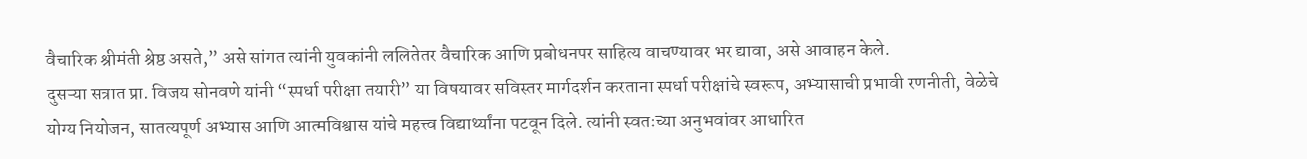वैचारिक श्रीमंती श्रेष्ठ असते,” असे सांगत त्यांनी युवकांनी ललितेतर वैचारिक आणि प्रबोधनपर साहित्य वाचण्यावर भर द्यावा, असे आवाहन केले.
दुसऱ्या सत्रात प्रा. विजय सोनवणे यांनी “स्पर्धा परीक्षा तयारी” या विषयावर सविस्तर मार्गदर्शन करताना स्पर्धा परीक्षांचे स्वरूप, अभ्यासाची प्रभावी रणनीती, वेळेचे योग्य नियोजन, सातत्यपूर्ण अभ्यास आणि आत्मविश्वास यांचे महत्त्व विद्यार्थ्यांना पटवून दिले. त्यांनी स्वतःच्या अनुभवांवर आधारित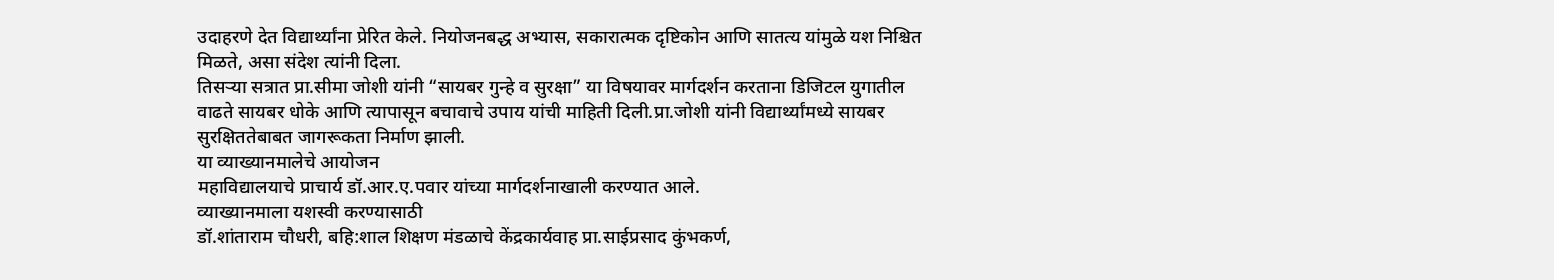उदाहरणे देत विद्यार्थ्यांना प्रेरित केले. नियोजनबद्ध अभ्यास, सकारात्मक दृष्टिकोन आणि सातत्य यांमुळे यश निश्चित मिळते, असा संदेश त्यांनी दिला.
तिसऱ्या सत्रात प्रा.सीमा जोशी यांनी “सायबर गुन्हे व सुरक्षा” या विषयावर मार्गदर्शन करताना डिजिटल युगातील वाढते सायबर धोके आणि त्यापासून बचावाचे उपाय यांची माहिती दिली.प्रा.जोशी यांनी विद्यार्थ्यांमध्ये सायबर सुरक्षिततेबाबत जागरूकता निर्माण झाली.
या व्याख्यानमालेचे आयोजन
महाविद्यालयाचे प्राचार्य डॉ.आर.ए.पवार यांच्या मार्गदर्शनाखाली करण्यात आले.
व्याख्यानमाला यशस्वी करण्यासाठी
डॉ.शांताराम चौधरी, बहि:शाल शिक्षण मंडळाचे केंद्रकार्यवाह प्रा.साईप्रसाद कुंभकर्ण,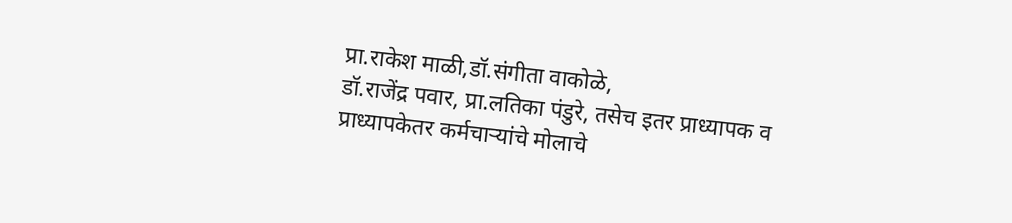प्रा.राकेश माळी,डॉ.संगीता वाकोळे,
डॉ.राजेंद्र पवार, प्रा.लतिका पंडुरे, तसेच इतर प्राध्यापक व
प्राध्यापकेतर कर्मचाऱ्यांचे मोलाचे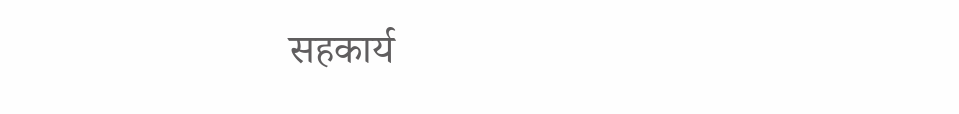सहकार्य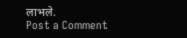लाभले.
Post a Comment